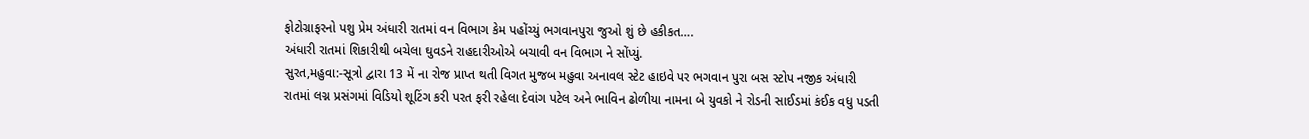ફોટોગ્રાફરનો પશુ પ્રેમ અંધારી રાતમાં વન વિભાગ કેમ પહોંચ્યું ભગવાનપુરા જુઓ શું છે હકીકત….
અંધારી રાતમાં શિકારીથી બચેલા ઘુવડને રાહદારીઓએ બચાવી વન વિભાગ ને સોંપ્યું.
સુરત,મહુવા:-સૂત્રો દ્વારા 13 મેં ના રોજ પ્રાપ્ત થતી વિગત મુજબ મહુવા અનાવલ સ્ટેટ હાઇવે પર ભગવાન પુરા બસ સ્ટોપ નજીક અંધારી રાતમાં લગ્ન પ્રસંગમાં વિડિયો શૂટિંગ કરી પરત ફરી રહેલા દેવાંગ પટેલ અને ભાવિન ઢોળીયા નામના બે યુવકો ને રોડની સાઈડમાં કંઈક વધુ પડતી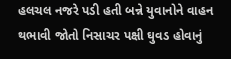હલચલ નજરે પડી હતી બન્ને યુવાનોને વાહન થભાવી જોતો નિસાચર પક્ષી ઘુવડ હોવાનું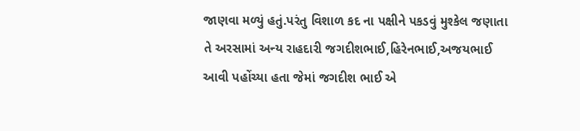જાણવા મળ્યું હતું.પરંતુ વિશાળ કદ ના પક્ષીને પકડવું મુશ્કેલ જણાતા તે અરસામાં અન્ય રાહદારી જગદીશભાઈ,હિરેનભાઈ,અજયભાઈ આવી પહોંચ્યા હતા જેમાં જગદીશ ભાઈ એ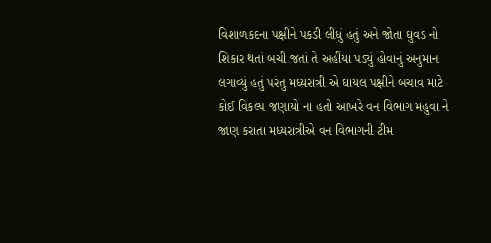વિશાળકદના પક્ષીને પકડી લીધું હતું અને જોતા ઘુવડ નો શિકાર થતાં બચી જતાં તે અહીંયા પડ્યું હોવાનું અનુમાન લગાવ્યું હતું પરંતુ મધ્યરાત્રી એ ઘાયલ પક્ષીને બચાવ માટે કોઈ વિકલ્પ જણાયો ના હતો આખરે વન વિભાગ મહુવા ને જાણ કરાતા મધ્યરાત્રીએ વન વિભાગની ટીમ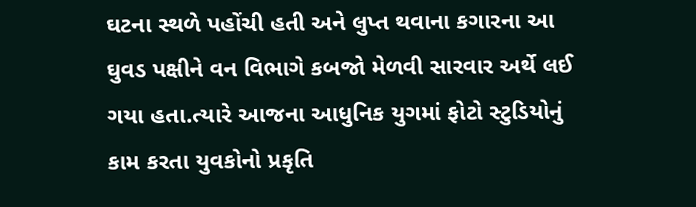ઘટના સ્થળે પહોંચી હતી અને લુપ્ત થવાના કગારના આ ઘુવડ પક્ષીને વન વિભાગે કબજો મેળવી સારવાર અર્થે લઈ ગયા હતા.ત્યારે આજના આધુનિક યુગમાં ફોટો સ્ટુડિયોનું કામ કરતા યુવકોનો પ્રકૃતિ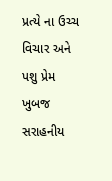પ્રત્યે ના ઉચ્ચ વિચાર અને પશુ પ્રેમ ખુબજ સરાહનીય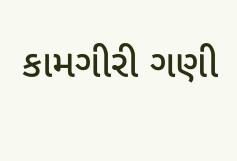કામગીરી ગણી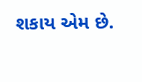શકાય એમ છે.